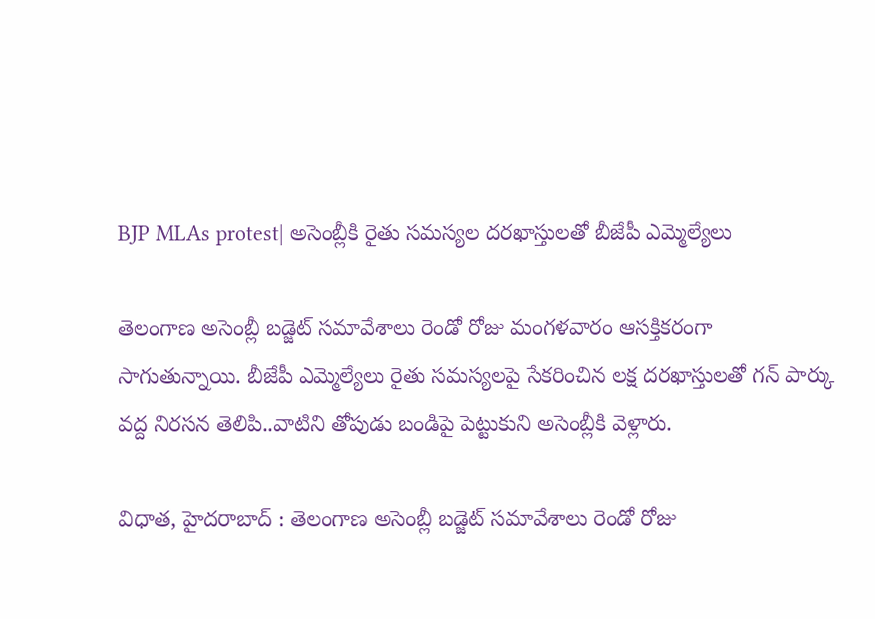BJP MLAs protest| అసెంబ్లీకి రైతు సమస్యల దరఖాస్తులతో బీజేపీ ఎమ్మెల్యేలు

తెలంగాణ అసెంబ్లీ బడ్జెట్ సమావేశాలు రెండో రోజు మంగళవారం ఆసక్తికరంగా సాగుతున్నాయి. బీజేపీ ఎమ్మెల్యేలు రైతు సమస్యలపై సేకరించిన లక్ష దరఖాస్తులతో గన్ పార్కు వద్ద నిరసన తెలిపి..వాటిని తోపుడు బండిపై పెట్టుకుని అసెంబ్లీకి వెళ్లారు.

విధాత, హైదరాబాద్ : తెలంగాణ అసెంబ్లీ బడ్జెట్ సమావేశాలు రెండో రోజు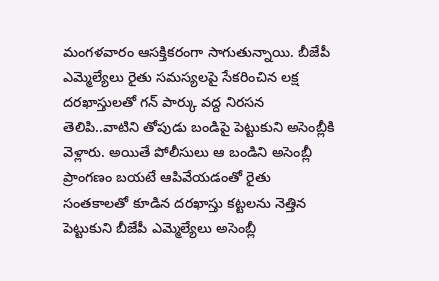మంగళవారం ఆసక్తికరంగా సాగుతున్నాయి. బీజేపీ ఎమ్మెల్యేలు రైతు సమస్యలపై సేకరించిన లక్ష దరఖాస్తులతో గన్ పార్కు వద్ద నిరసన తెలిపి..వాటిని తోపుడు బండిపై పెట్టుకుని అసెంబ్లీకి వెళ్లారు. అయితే పోలీసులు ఆ బండిని అసెంబ్లీ ప్రాంగణం బయటే ఆపివేయడంతో రైతు సంతకాలతో కూడిన దరఖాస్తు కట్టలను నెత్తిన పెట్టుకుని బీజేపీ ఎమ్మెల్యేలు అసెంబ్లీ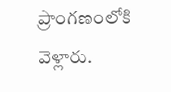ప్రాంగణంలోకి వెళ్లారు.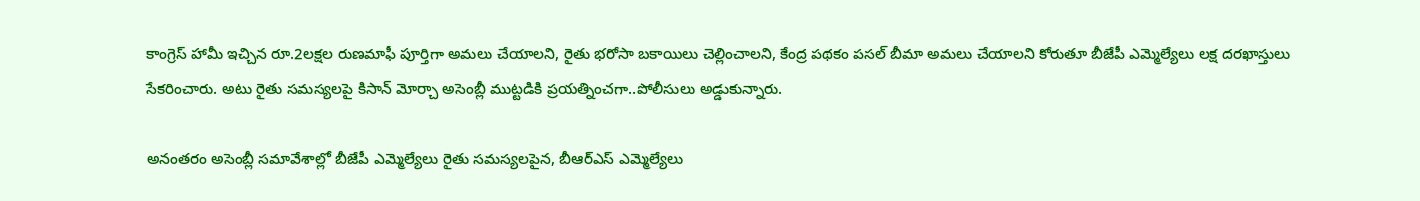కాంగ్రెస్ హామీ ఇచ్చిన రూ.2లక్షల రుణమాఫీ పూర్తిగా అమలు చేయాలని, రైతు భరోసా బకాయిలు చెల్లించాలని, కేంద్ర పథకం పసల్ బీమా అమలు చేయాలని కోరుతూ బీజేపీ ఎమ్మెల్యేలు లక్ష దరఖాస్తులు సేకరించారు. అటు రైతు సమస్యలపై కిసాన్ మోర్చా అసెంబ్లీ ముట్టడికి ప్రయత్నించగా..పోలీసులు అడ్డుకున్నారు.

అనంతరం అసెంబ్లీ సమావేశాల్లో బీజేపీ ఎమ్మెల్యేలు రైతు సమస్యలపైన, బీఆర్ఎస్ ఎమ్మెల్యేలు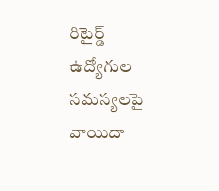రిటైర్డ్ ఉద్యోగుల సమస్యలపై వాయిదా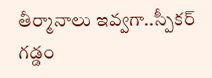తీర్మానాలు ఇవ్వగా..స్పీకర్ గడ్డం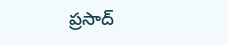ప్రసాద్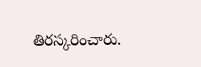తిరస్కరించారు.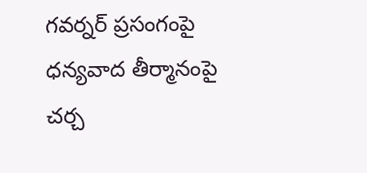గవర్నర్ ప్రసంగంపై ధన్యవాద తీర్మానంపై చర్చ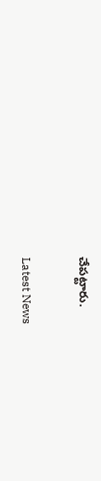చేపట్టారు.

Latest News